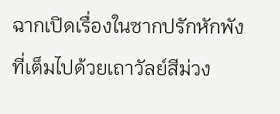ฉากเปิดเรื่องในซากปรักหักพังที่เต็มไปด้วยเถาวัลย์สีม่วง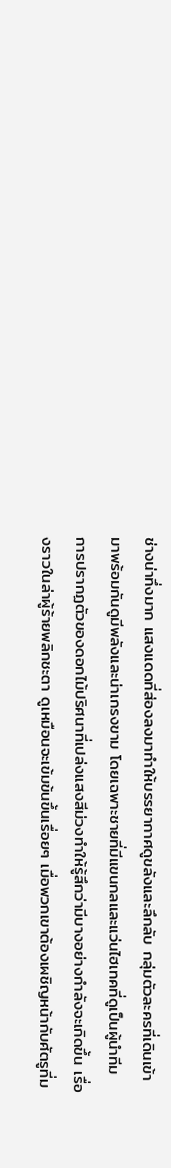ช่างน่าทึ่งมาก แสงแดดที่ส่องลงมาทำให้บรรยากาศดูขลังและลึกลับ กลุ่มตัวละครที่เดินเข้ามาพร้อมกันดูมีพลังและน่าเกรงขาม โดยเฉพาะชายที่มีแขนกลและแว่นไฮเทคที่ดูเป็นผู้นำทีม การปรากฏตัวของดอกไม้ปริศนาที่เปล่งแสงสีม่วงทำให้รู้สึกว่ามีบางอย่างกำลังจะเกิดขึ้น เรื่องราวในล่าผู้ร้ายพลิกชะตา ดูเหมือนจะเข้มข้นขึ้นเรื่อยๆ เมื่อพวกเขาต้องเผชิญหน้ากับศัตรูที่ม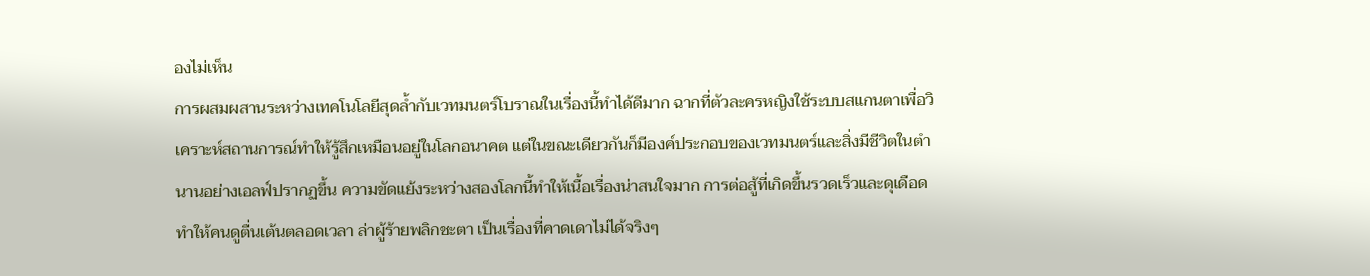องไม่เห็น
การผสมผสานระหว่างเทคโนโลยีสุดล้ำกับเวทมนตร์โบราณในเรื่องนี้ทำได้ดีมาก ฉากที่ตัวละครหญิงใช้ระบบสแกนตาเพื่อวิเคราะห์สถานการณ์ทำให้รู้สึกเหมือนอยู่ในโลกอนาคต แต่ในขณะเดียวกันก็มีองค์ประกอบของเวทมนตร์และสิ่งมีชีวิตในตำนานอย่างเอลฟ์ปรากฏขึ้น ความขัดแย้งระหว่างสองโลกนี้ทำให้เนื้อเรื่องน่าสนใจมาก การต่อสู้ที่เกิดขึ้นรวดเร็วและดุเดือดทำให้คนดูตื่นเต้นตลอดเวลา ล่าผู้ร้ายพลิกชะตา เป็นเรื่องที่คาดเดาไม่ได้จริงๆ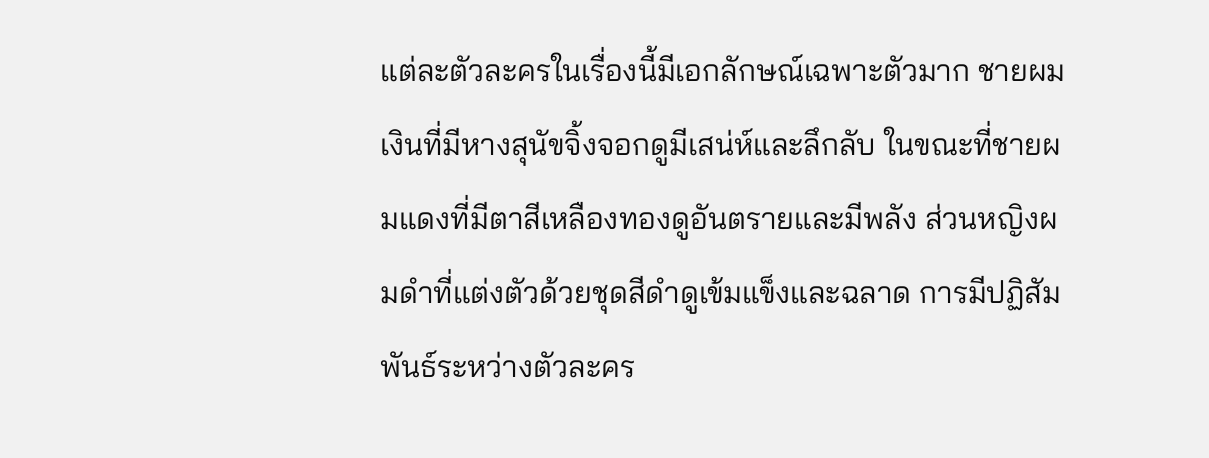แต่ละตัวละครในเรื่องนี้มีเอกลักษณ์เฉพาะตัวมาก ชายผมเงินที่มีหางสุนัขจิ้งจอกดูมีเสน่ห์และลึกลับ ในขณะที่ชายผมแดงที่มีตาสีเหลืองทองดูอันตรายและมีพลัง ส่วนหญิงผมดำที่แต่งตัวด้วยชุดสีดำดูเข้มแข็งและฉลาด การมีปฏิสัมพันธ์ระหว่างตัวละคร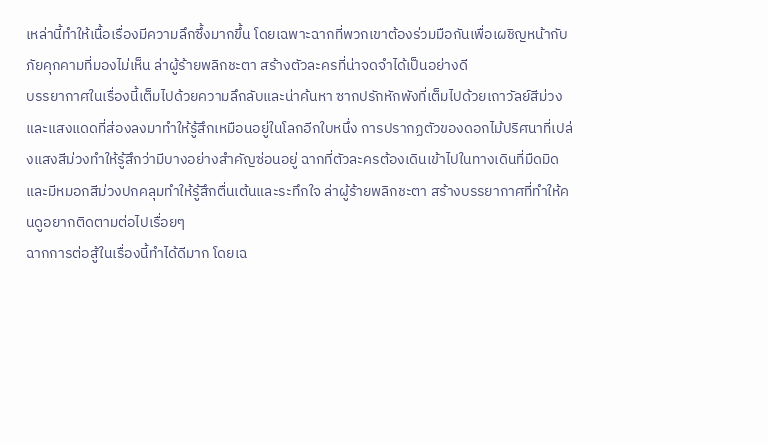เหล่านี้ทำให้เนื้อเรื่องมีความลึกซึ้งมากขึ้น โดยเฉพาะฉากที่พวกเขาต้องร่วมมือกันเพื่อเผชิญหน้ากับภัยคุกคามที่มองไม่เห็น ล่าผู้ร้ายพลิกชะตา สร้างตัวละครที่น่าจดจำได้เป็นอย่างดี
บรรยากาศในเรื่องนี้เต็มไปด้วยความลึกลับและน่าค้นหา ซากปรักหักพังที่เต็มไปด้วยเถาวัลย์สีม่วงและแสงแดดที่ส่องลงมาทำให้รู้สึกเหมือนอยู่ในโลกอีกใบหนึ่ง การปรากฏตัวของดอกไม้ปริศนาที่เปล่งแสงสีม่วงทำให้รู้สึกว่ามีบางอย่างสำคัญซ่อนอยู่ ฉากที่ตัวละครต้องเดินเข้าไปในทางเดินที่มืดมิดและมีหมอกสีม่วงปกคลุมทำให้รู้สึกตื่นเต้นและระทึกใจ ล่าผู้ร้ายพลิกชะตา สร้างบรรยากาศที่ทำให้คนดูอยากติดตามต่อไปเรื่อยๆ
ฉากการต่อสู้ในเรื่องนี้ทำได้ดีมาก โดยเฉ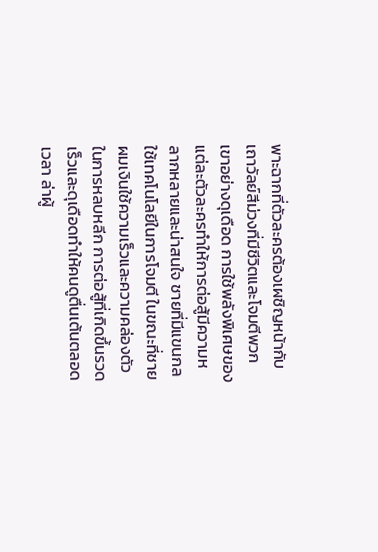พาะฉากที่ตัวละครต้องเผชิญหน้ากับเถาวัลย์สีม่วงที่มีชีวิตและโจมตีพวกเขาอย่างดุเดือด การใช้พลังพิเศษของแต่ละตัวละครทำให้การต่อสู้มีความหลากหลายและน่าสนใจ ชายที่มีแขนกลใช้เทคโนโลยีในการโจมตี ในขณะที่ชายผมเงินใช้ความเร็วและความคล่องตัวในการหลบหลีก การต่อสู้ที่เกิดขึ้นรวดเร็วและดุเดือดทำให้คนดูตื่นเต้นตลอดเวลา ล่าผู้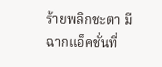ร้ายพลิกชะตา มีฉากแอ็คชั่นที่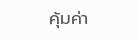คุ้มค่า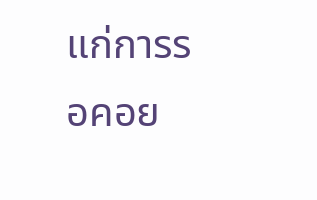แก่การรอคอย